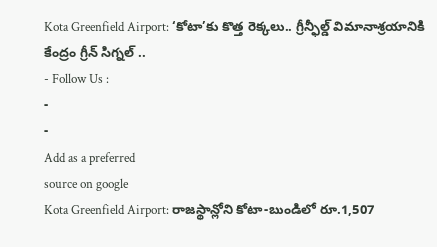Kota Greenfield Airport: ‘కోటా’కు కొత్త రెక్కలు.. గ్రీన్ఫీల్డ్ విమానాశ్రయానికి కేంద్రం గ్రీన్ సిగ్నల్ ..
- Follow Us :
-
-
Add as a preferred
source on google
Kota Greenfield Airport: రాజస్థాన్లోని కోటా-బుండిలో రూ.1,507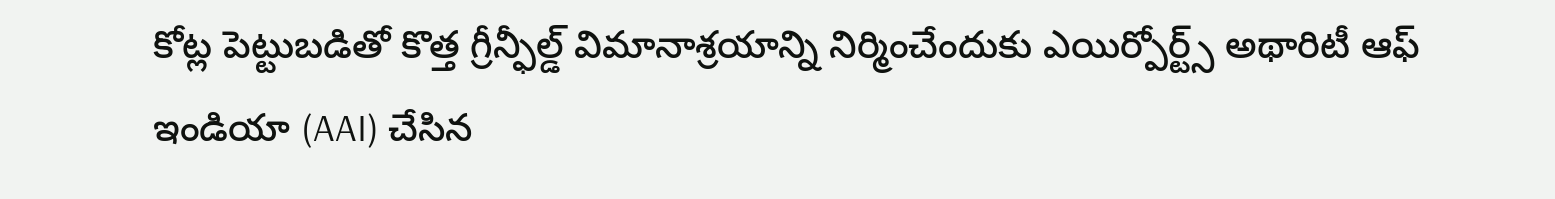కోట్ల పెట్టుబడితో కొత్త గ్రీన్ఫీల్డ్ విమానాశ్రయాన్ని నిర్మించేందుకు ఎయిర్పోర్ట్స్ అథారిటీ ఆఫ్ ఇండియా (AAI) చేసిన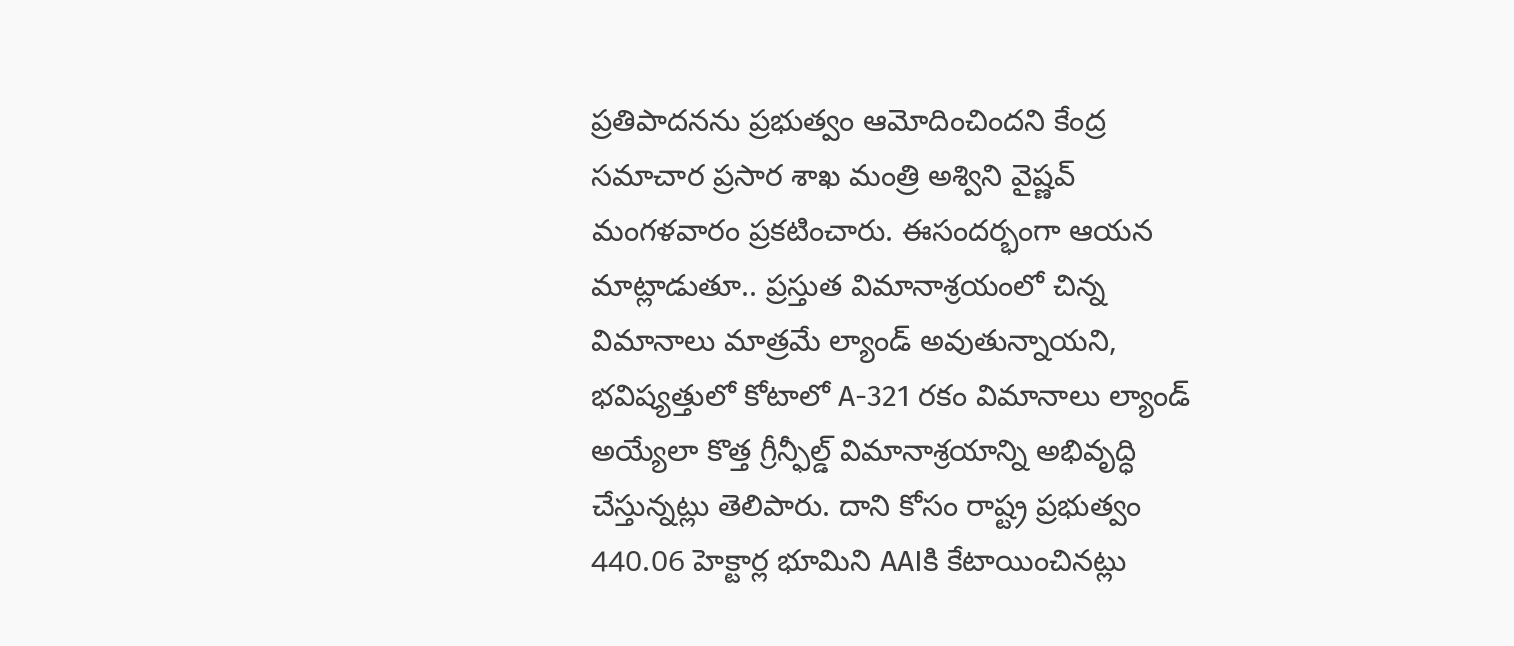ప్రతిపాదనను ప్రభుత్వం ఆమోదించిందని కేంద్ర సమాచార ప్రసార శాఖ మంత్రి అశ్విని వైష్ణవ్ మంగళవారం ప్రకటించారు. ఈసందర్భంగా ఆయన మాట్లాడుతూ.. ప్రస్తుత విమానాశ్రయంలో చిన్న విమానాలు మాత్రమే ల్యాండ్ అవుతున్నాయని, భవిష్యత్తులో కోటాలో A-321 రకం విమానాలు ల్యాండ్ అయ్యేలా కొత్త గ్రీన్ఫీల్డ్ విమానాశ్రయాన్ని అభివృద్ధి చేస్తున్నట్లు తెలిపారు. దాని కోసం రాష్ట్ర ప్రభుత్వం 440.06 హెక్టార్ల భూమిని AAIకి కేటాయించినట్లు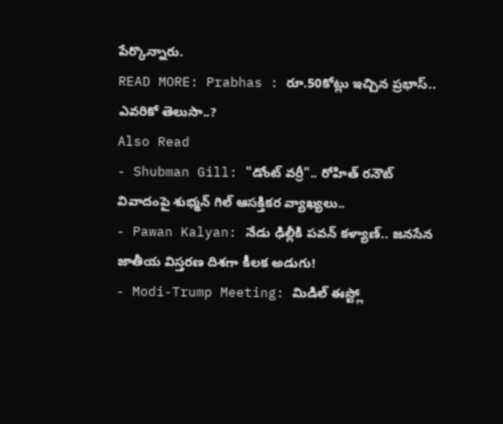పేర్కొన్నారు.
READ MORE: Prabhas : రూ.50కోట్లు ఇచ్చిన ప్రభాస్.. ఎవరికో తెలుసా..?
Also Read
- Shubman Gill: "డోంట్ వర్రీ".. రోహిత్ రనౌట్ వివాదంపై శుభ్మన్ గిల్ ఆసక్తికర వ్యాఖ్యలు..
- Pawan Kalyan: నేడు ఢిల్లీకి పవన్ కళ్యాణ్.. జనసేన జాతీయ విస్తరణ దిశగా కీలక అడుగు!
- Modi-Trump Meeting: మిడిల్ ఈస్ట్లో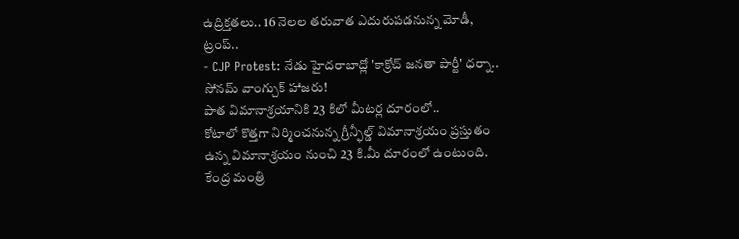ఉద్రిక్తతలు.. 16 నెలల తరువాత ఎదురుపడనున్న మోడీ, ట్రంప్..
- CJP Protest: నేడు హైదరాబాద్లో 'కాక్రోచ్ జనతా పార్టీ' ధర్నా.. సోనమ్ వాంగ్చుక్ హాజరు!
పాత విమానాశ్రయానికి 23 కిలో మీటర్ల దూరంలో..
కోటాలో కొత్తగా నిర్మించనున్న గ్రీన్ఫీల్డ్ విమానాశ్రయం ప్రస్తుతం ఉన్న విమానాశ్రయం నుంచి 23 కి.మీ దూరంలో ఉంటుంది. కేంద్ర మంత్రి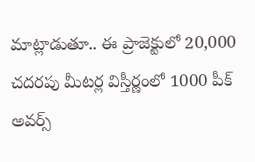మాట్లాడుతూ.. ఈ ప్రాజెక్టులో 20,000 చదరపు మీటర్ల విస్తీర్ణంలో 1000 పీక్ అవర్స్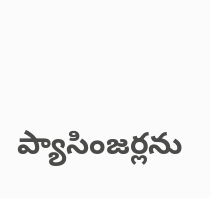ప్యాసింజర్లను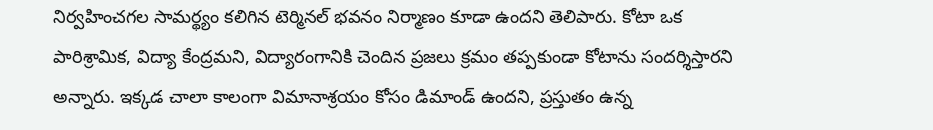నిర్వహించగల సామర్థ్యం కలిగిన టెర్మినల్ భవనం నిర్మాణం కూడా ఉందని తెలిపారు. కోటా ఒక పారిశ్రామిక, విద్యా కేంద్రమని, విద్యారంగానికి చెందిన ప్రజలు క్రమం తప్పకుండా కోటాను సందర్శిస్తారని అన్నారు. ఇక్కడ చాలా కాలంగా విమానాశ్రయం కోసం డిమాండ్ ఉందని, ప్రస్తుతం ఉన్న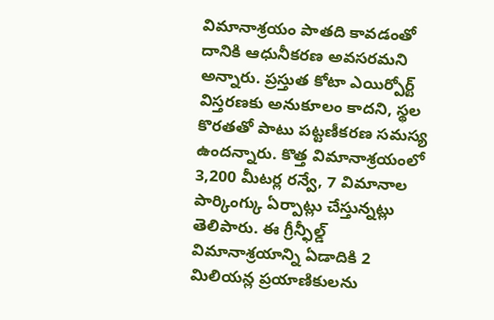విమానాశ్రయం పాతది కావడంతో దానికి ఆధునీకరణ అవసరమని అన్నారు. ప్రస్తుత కోటా ఎయిర్పోర్ట్ విస్తరణకు అనుకూలం కాదని, స్థల కొరతతో పాటు పట్టణీకరణ సమస్య ఉందన్నారు. కొత్త విమానాశ్రయంలో 3,200 మీటర్ల రన్వే, 7 విమానాల పార్కింగ్కు ఏర్పాట్లు చేస్తున్నట్లు తెలిపారు. ఈ గ్రీన్ఫీల్డ్ విమానాశ్రయాన్ని ఏడాదికి 2 మిలియన్ల ప్రయాణికులను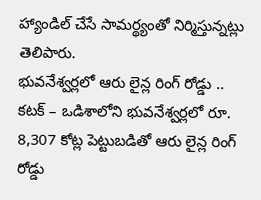హ్యాండిల్ చేసే సామర్థ్యంతో నిర్మిస్తున్నట్లు తెలిపారు.
భువనేశ్వర్లలో ఆరు లైన్ల రింగ్ రోడ్డు ..
కటక్ – ఒడిశాలోని భువనేశ్వర్లలో రూ. 8,307 కోట్ల పెట్టుబడితో ఆరు లైన్ల రింగ్ రోడ్డు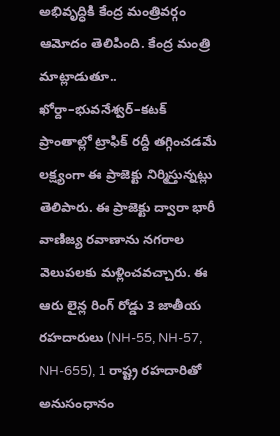అభివృద్ధికి కేంద్ర మంత్రివర్గం ఆమోదం తెలిపింది. కేంద్ర మంత్రి మాట్లాడుతూ.. ఖోర్దా–భువనేశ్వర్–కటక్ ప్రాంతాల్లో ట్రాఫిక్ రద్దీ తగ్గించడమే లక్ష్యంగా ఈ ప్రాజెక్టు నిర్మిస్తున్నట్లు తెలిపారు. ఈ ప్రాజెక్టు ద్వారా భారీ వాణిజ్య రవాణాను నగరాల వెలుపలకు మళ్లించవచ్చారు. ఈ ఆరు లైన్ల రింగ్ రోడ్డు 3 జాతీయ రహదారులు (NH-55, NH-57, NH-655), 1 రాష్ట్ర రహదారితో అనుసంధానం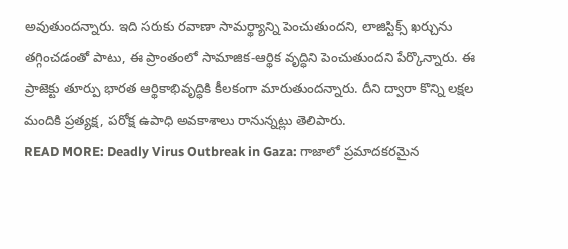అవుతుందన్నారు. ఇది సరుకు రవాణా సామర్థ్యాన్ని పెంచుతుందని, లాజిస్టిక్స్ ఖర్చును తగ్గించడంతో పాటు, ఈ ప్రాంతంలో సామాజిక-ఆర్థిక వృద్ధిని పెంచుతుందని పేర్కొన్నారు. ఈ ప్రాజెక్టు తూర్పు భారత ఆర్థికాభివృద్ధికి కీలకంగా మారుతుందన్నారు. దీని ద్వారా కొన్ని లక్షల మందికి ప్రత్యక్ష, పరోక్ష ఉపాధి అవకాశాలు రానున్నట్లు తెలిపారు.
READ MORE: Deadly Virus Outbreak in Gaza: గాజాలో ప్రమాదకరమైన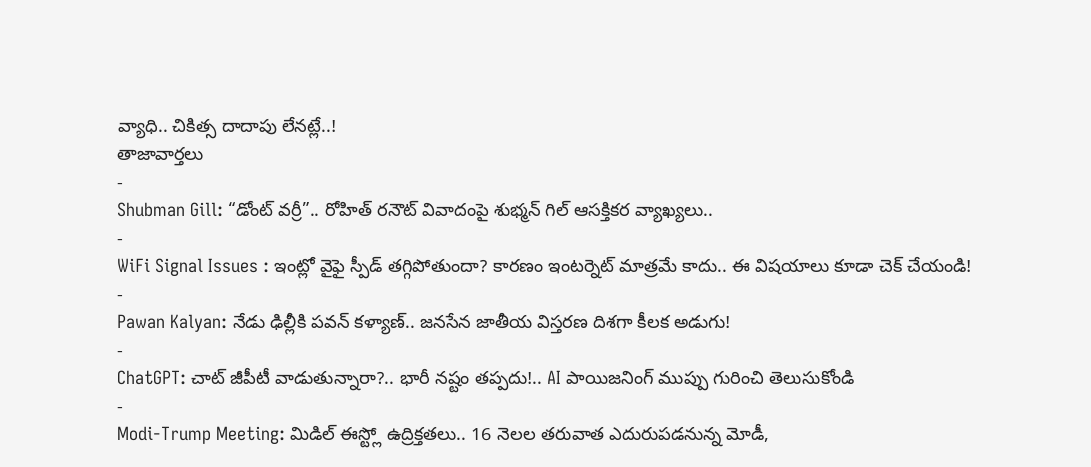వ్యాధి.. చికిత్స దాదాపు లేనట్లే..!
తాజావార్తలు
-
Shubman Gill: “డోంట్ వర్రీ”.. రోహిత్ రనౌట్ వివాదంపై శుభ్మన్ గిల్ ఆసక్తికర వ్యాఖ్యలు..
-
WiFi Signal Issues : ఇంట్లో వైఫై స్పీడ్ తగ్గిపోతుందా? కారణం ఇంటర్నెట్ మాత్రమే కాదు.. ఈ విషయాలు కూడా చెక్ చేయండి!
-
Pawan Kalyan: నేడు ఢిల్లీకి పవన్ కళ్యాణ్.. జనసేన జాతీయ విస్తరణ దిశగా కీలక అడుగు!
-
ChatGPT: చాట్ జీపీటీ వాడుతున్నారా?.. భారీ నష్టం తప్పదు!.. AI పాయిజనింగ్ ముప్పు గురించి తెలుసుకోండి
-
Modi-Trump Meeting: మిడిల్ ఈస్ట్లో ఉద్రిక్తతలు.. 16 నెలల తరువాత ఎదురుపడనున్న మోడీ,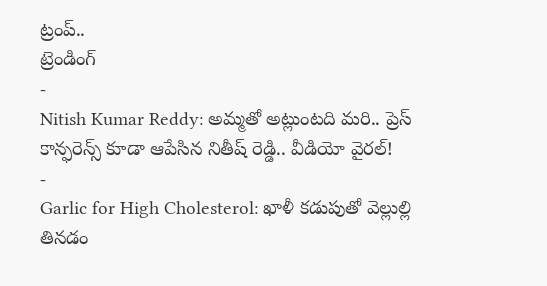ట్రంప్..
ట్రెండింగ్
-
Nitish Kumar Reddy: అమ్మతో అట్లుంటది మరి.. ప్రెస్ కాన్ఫరెన్స్ కూడా ఆపేసిన నితీష్ రెడ్డి.. వీడియో వైరల్!
-
Garlic for High Cholesterol: ఖాళీ కడుపుతో వెల్లుల్లి తినడం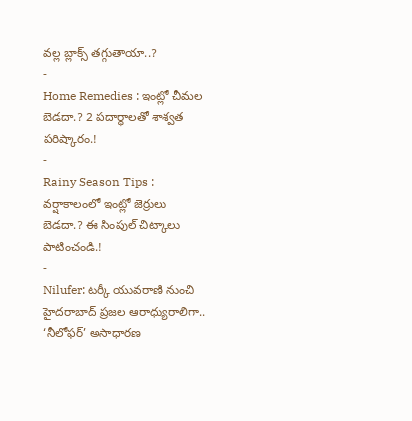వల్ల బ్లాక్స్ తగ్గుతాయా..?
-
Home Remedies : ఇంట్లో చీమల బెడదా.? 2 పదార్థాలతో శాశ్వత పరిష్కారం.!
-
Rainy Season Tips : వర్షాకాలంలో ఇంట్లో జెర్రులు బెడదా.? ఈ సింపుల్ చిట్కాలు పాటించండి.!
-
Nilufer: టర్కీ యువరాణి నుంచి హైదరాబాద్ ప్రజల ఆరాధ్యురాలిగా.. ‘నీలోఫర్’ అసాధారణ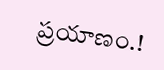ప్రయాణం.!